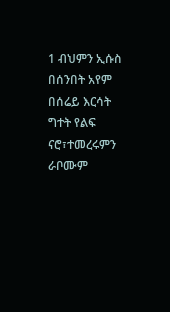1 ብህምን ኢሱስ በሰንበት አየም በሰሬይ እርሳት ግተት የልፍ ናሮ፣ተመረሩምን ራቦሙም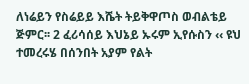ለነሬይን የስሬይይ እሼት ትይቅዋጦስ ወብልቴይ ጅምር፡፡ 2 ፈሪሳሰይ እህኔይ ኡሩም ኢየሱስን ‹‹ ዩህ ተመረሩሄ በሰንበት አያም የልት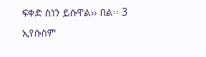ፍቀድ ስነን ይሱዋል›› በል፡፡ 3 ኢየሱስም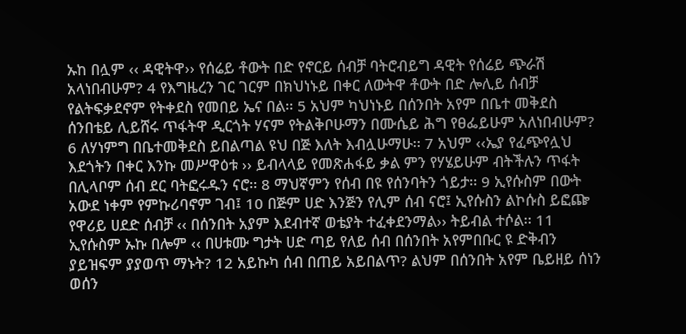ኡከ በሏም ‹‹ ዳዊትዋ›› የሰሬይ ቶውት በድ የኖርይ ሰብቻ ባትሮብይግ ዳዊት የሰሬይ ጭራሽ አላነበብሁም? 4 የእግዜረን ገር ገርም በክህነኑይ በቀር ለውትዋ ቶውት በድ ሎሊይ ሰብቻ የልትፍቃደኖም የትቀደስ የመበይ ኤና በል፡፡ 5 አህም ካህነኑይ በሰንበት አየም በቤተ መቅደስ ሰንበቴይ ሊይሸሩ ጥፋትዋ ዲርጎት ሃናም የትልቅቦሁማን በሙሴይ ሕግ የፀፌይሁም አለነበብሁም? 6 ለሃነምግ በቤተመቅደስ ይበልጣል ዩህ በጅ እለት እብሏሁማሁ፡፡ 7 አህም ‹‹ኤያ የፈጭየሏህ እደጎትን በቀር እንኩ መሥዋዕቱ ›› ይብላላይ የመጽሐፋይ ቃል ምን የሃሄይሁም ብትችሉን ጥፋት በሊላቦም ሰብ ደር ባትፎሩዱን ናሮ፡፡ 8 ማህኛምን የሰብ በዩ የሰንባትን ጎይታ፡፡ 9 ኢየሱስም በውት አውደ ነቀም የምኩሪባኖም ገብ፤ 10 በጅም ሀድ እንጅን የሊም ሰብ ናሮ፤ ኢየሱስን ልኮሱስ ይፎጬ የዋሪይ ሀደድ ሰብቻ ‹‹ በሰንበት አያም እደብተኛ ወቴያት ተፈቀደንማል›› ትይብል ተሶል፡፡ 11 ኢየሱስም ኡኩ በሎም ‹‹ በሀቱሙ ግታት ሀድ ጣይ የለይ ሰብ በሰንበት አየምበቡር ዩ ድቅብን ያይዝፍም ያያወጥ ማኑት? 12 አይኩካ ሰብ በጠይ አይበልጥ? ልህም በሰንበት አየም ቤይዘይ ሰነን ወሰን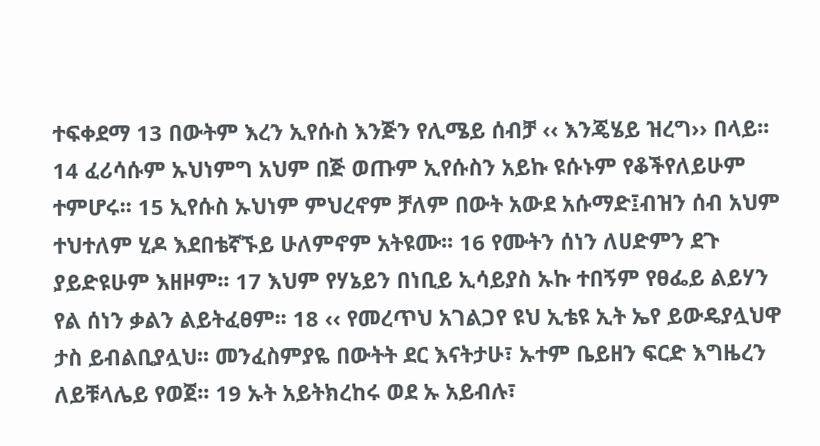ተፍቀደማ 13 በውትም እረን ኢየሱስ እንጅን የሊሜይ ሰብቻ ‹‹ እንጄሄይ ዝረግ›› በላይ፡፡ 14 ፈሪሳሱም ኡህነምግ አህም በጅ ወጡም ኢየሱስን አይኩ ዩሱኑም የቆችየለይሁም ተምሆሩ፡፡ 15 ኢየሱስ ኡህነም ምህረኖም ቻለም በውት አውደ አሱማድ፤ብዝን ሰብ አህም ተህተለም ሂዶ እደበቴኛኙይ ሁለምኖም አትዩሙ፡፡ 16 የሙትን ሰነን ለሀድምን ደጉ ያይድዩሁም እዘዞም፡፡ 17 እህም የሃኔይን በነቢይ ኢሳይያስ ኡኩ ተበኝም የፀፌይ ልይሃን የል ሰነን ቃልን ልይትፈፀም፡፡ 18 ‹‹ የመረጥህ አገልጋየ ዩህ ኢቴዩ ኢት ኤየ ይውዴያሏህዋ ታስ ይብልቢያሏህ፡፡ መንፈስምያዬ በውትት ደር እናትታሁ፣ ኡተም ቤይዘን ፍርድ እግዜረን ለይቹላሌይ የወጀ፡፡ 19 ኡት አይትክረከሩ ወደ ኡ አይብሉ፣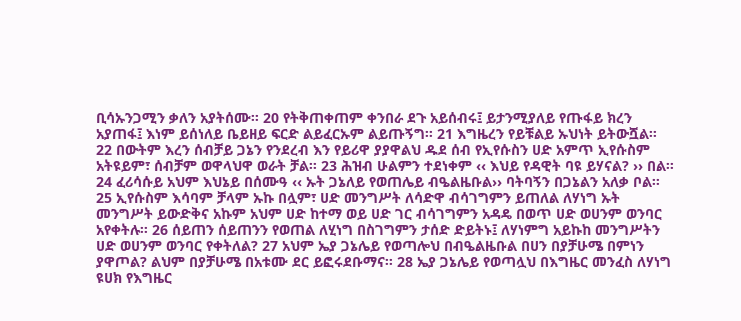ቢሳኡንጋሚን ቃለን አያትሰሙ፡፡ 20 የትቅጠቀጠም ቀንበራ ደጉ አይሰብሩ፤ ይታንሚያለይ የጡፋይ ክረን አያጠፋ፤ እነም ይሰነለይ ቤይዘይ ፍርድ ልይፈርኡም ልይጡኝግ፡፡ 21 እግዜረን የይቹልይ ኡህነት ይትውሿል፡፡ 22 በውትም እረን ሰብቻይ ጋኔን የንደረብ እን የይሪዋ ያያዋልህ ዱደ ሰብ የኢየሱስን ሀድ አምጥ ኢየሱስም አትዩይም፣ ሰብቻም ወዋላህዋ ወራት ቻል፡፡ 23 ሕዝብ ሁልምን ተደነቀም ‹‹ እህይ የዳዊት ባዩ ይሃናል? ›› በል፡፡ 24 ፈሪሳሱይ አህም እህኔይ በሰሙዓ ‹‹ ኡት ጋኔለይ የወጠሌይ ብዔልዜቡል›› ባትባኝን በጋኔልን አለቃ ቦል፡፡ 25 ኢየሱስም እሳባም ቻላም ኡኩ በሏም፣ ሀድ መንግሥት ለሳድዋ ብሳገግምን ይጠለል ለሃነግ ኡት መንግሥት ይውድቅና አኩም አህም ሀድ ከተማ ወይ ሀድ ገር ብሳገግምን አዳዴ በወጥ ሀድ ወሀንም ወንባር አየቀትሉ፡፡ 26 ሰይጠን ሰይጠንን የወጠል ለሂነግ በስገግምን ታሰድ ድይትኑ፤ ለሃነምግ አይኩከ መንግሥትን ሀድ ወሀንም ወንባር የቀትለል? 27 አህም ኤያ ጋኔሌይ የወጣሎህ በብዔልዜቡል በሀን በያቻሁሜ በምነን ያዋጦል? ልህም በያቻሁሜ በአቱሙ ደር ይፎሩደቡማና፡፡ 28 ኤያ ጋኔሌይ የወጣሏህ በእግዜር መንፈስ ለሃነግ ዩሀክ የእግዜር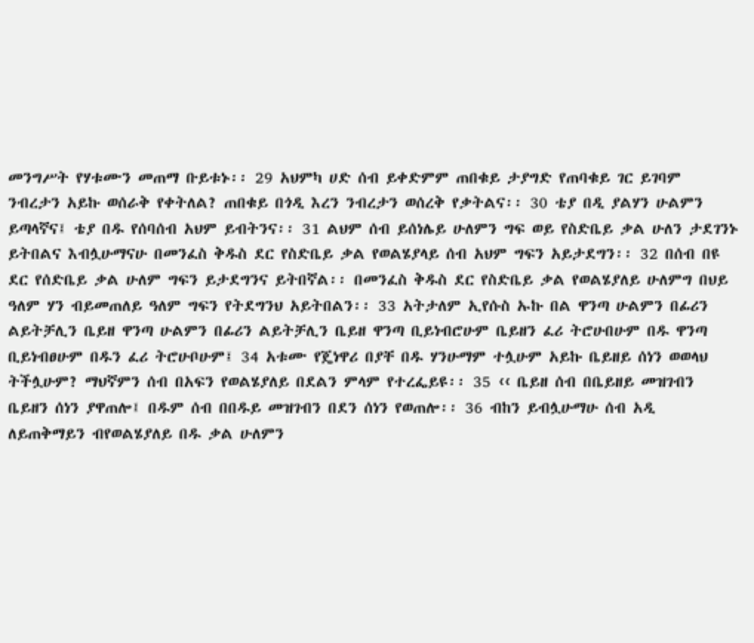መንግሥት የሃቱሙን መጠማ ቡይቱኑ፡፡ 29 አህምካ ሀድ ሰብ ይቀድምም ጠበቁይ ታያግድ የጠባቁይ ገር ይገባም ንብረታን አይኩ ወሰራቅ የቀትለል? ጠበቁይ በጎዲ እረን ንብረታን ወሰረቅ የቃትልና፡፡ 30 ቴያ በዲ ያልሃን ሁልምን ይጣላኛና፤ ቴያ በዱ የሰባሰብ አህም ይብትንና፡፡ 31 ልህም ሰብ ይሰነሌይ ሁለምን ግፍ ወይ የስድቤይ ቃል ሁለን ታደገንኑ ይትበልና እብሏሁማናሁ በመንፈስ ቅዱስ ደር የስድቤይ ቃል የወልሄያላይ ሰብ አህም ግፍን አይታደግን፡፡ 32 በሰብ በዩ ደር የሰድቤይ ቃል ሁለም ግፍን ይታደግንና ይትበኛል፡፡ በመንፈስ ቅዱስ ደር የስድቤይ ቃል የወልሄያለይ ሁለምግ በህይ ዓለም ሃን ብይመጠለይ ዓለም ግፍን የትደግንህ አይትበልን፡፡ 33 አትታለም ኢየሱስ ኡኩ በል ዋንጣ ሁልምን በፊሪን ልይትቻሊን ቤይዘ ዋንጣ ሁልምን በፊሪን ልይትቻሊን ቤይዘ ዋንጣ ቢይነብሮሁም ቤይዘን ፈሪ ትሮሁበሁም በዱ ዋንጣ ቢይነብፀሁም በዱን ፈሪ ትሮሁቦሁም፤ 34 አቱሙ የጄነዋሪ በያቸ በዱ ሃንሁማም ተሏሁም አይኩ ቤይዘይ ሰነን ወወላህ ትችሏሁም? ማህኛምን ሰብ በአፍን የወልሄያለይ በደልን ምላም የተረፌይዩ፡፡ 35 ‹‹ ቤይዘ ሰብ በቤይዘይ መዝገብን ቤይዘን ሰነን ያዋጠሎ፤ በዱም ሰብ በበዱይ መዝገብን በደን ሰነን የወጠሎ፡፡ 36 ብከን ይብሏሁማሁ ሰብ አዲ ለይጠቅማይን ብየወልሄያለይ በዱ ቃል ሁለምን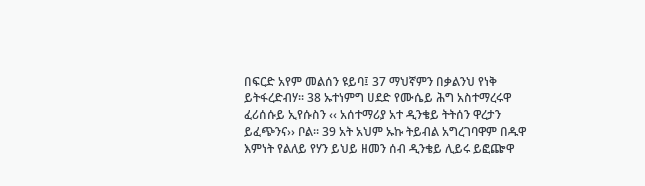በፍርድ አየም መልሰን ዩይባ፤ 37 ማህኛምን በቃልንህ የነቅ ይትፋረድብሃ፡፡ 38 ኡተነምግ ሀደድ የሙሴይ ሕግ አስተማረሩዋ ፈሪሰሱይ ኢየሱስን ‹‹ አሰተማሪያ አተ ዲንቄይ ትትሰን ዋረታን ይፈጭንና›› ቦል፡፡ 39 አት አህም ኡኩ ትይብል አግረገባዋም በዱዋ እምነት የልለይ የሃን ይህይ ዘመን ሰብ ዲንቄይ ሊይሩ ይፎጬዋ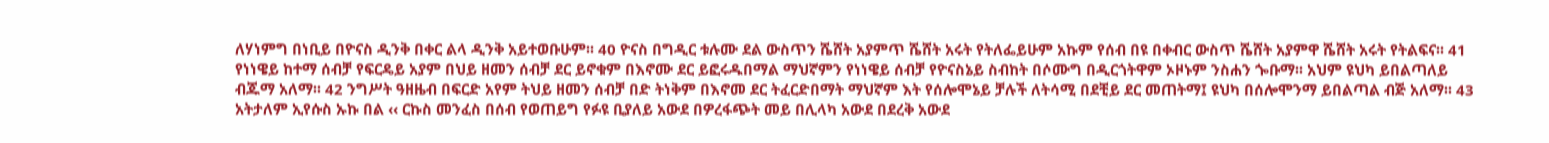ለሃነምግ በነቢይ በዮናስ ዲንቅ በቀር ልላ ዲንቅ አይተወቡሁም፡፡ 40 ዮናስ በግዲር ቱሉሙ ደል ውስጥን ሼሸት አያምጥ ሼሸት አሩት የትለፌይሁም አኩም የሰብ በዩ በቀብር ውስጥ ሼሸት አያምዋ ሼሸት አሩት የትልፍና፡፡ 41 የነነዌይ ከተማ ሰብቻ የፍርዴይ አያም በህይ ዘመን ሰብቻ ደር ይኖቁም በእኖሙ ደር ይፎሩዱበማል ማህኛምን የነነዌይ ሰብቻ የዮናስኔይ ስብከት በሶሙግ በዲርጎትዋም ኦዞኑም ንስሐን ጐቡማ፡፡ አህም ዩህካ ይበልጣለይ ብጁማ አለማ፡፡ 42 ንግሥት ዓዘዜብ በፍርድ አየም ትህይ ዘመን ሰብቻ በድ ትነቅም በእኖመ ደር ትፈርድበማት ማህኛም እት የሰሎሞኔይ ቻሉች ለትሳሚ በደቺይ ደር መጠትማ፤ ዩህካ በሰሎሞንማ ይበልጣል ብጅ አለማ፡፡ 43 አትታለም ኢየሱስ ኡኩ በል ‹‹ ርኩስ መንፈስ በሰብ የወጠይግ የፉዩ ቢያለይ አውደ በዎረፋጭት መይ በሊላካ አውደ በደረቅ አውደ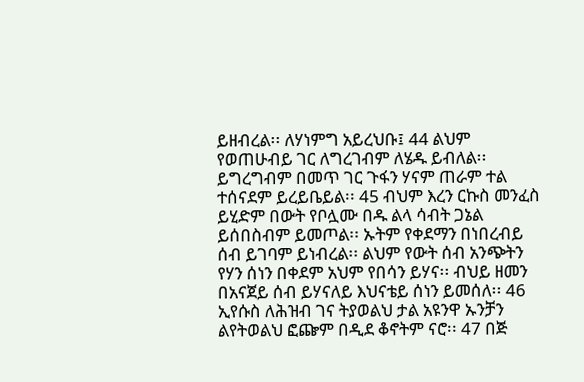ይዘብረል፡፡ ለሃነምግ አይረህቡ፤ 44 ልህም የወጠሁብይ ገር ለግረገብም ለሄዱ ይብለል፡፡ ይግረግብም በመጥ ገር ጉፋን ሃናም ጠራም ተል ተሰናደም ይረይቤይል፡፡ 45 ብህም እረን ርኩስ መንፈስ ይሂድም በውት የቦሏሙ በዱ ልላ ሳብት ጋኔል ይሰበስብም ይመጦል፡፡ ኡትም የቀደማን በነበረብይ ሰብ ይገባም ይነብረል፡፡ ልህም የውት ሰብ አንጭትን የሃን ሰነን በቀደም አህም የበሳን ይሃና፡፡ ብህይ ዘመን በአናጀይ ሰብ ይሃናለይ እህናቴይ ሰነን ይመሰለ፡፡ 46 ኢየሱስ ለሕዝብ ገና ትያወልህ ታል አዩንዋ ኡንቻን ልየትወልህ ፎጬም በዲደ ቆኖትም ናሮ፡፡ 47 በጅ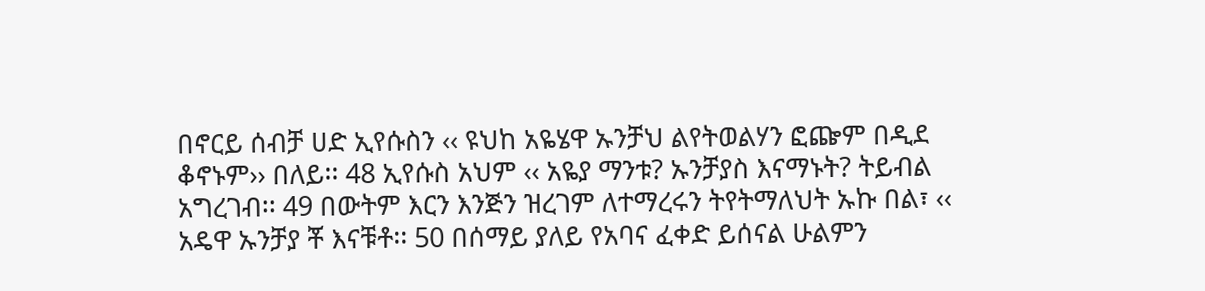በኖርይ ሰብቻ ሀድ ኢየሱስን ‹‹ ዩህከ አዬሄዋ ኡንቻህ ልየትወልሃን ፎጬም በዲደ ቆኖኑም›› በለይ፡፡ 48 ኢየሱስ አህም ‹‹ አዬያ ማንቱ? ኡንቻያስ እናማኑት? ትይብል አግረገብ፡፡ 49 በውትም እርን እንጅን ዝረገም ለተማረሩን ትየትማለህት ኡኩ በል፣ ‹‹ አዴዋ ኡንቻያ ቾ እናቹቶ፡፡ 50 በሰማይ ያለይ የአባና ፈቀድ ይሰናል ሁልምን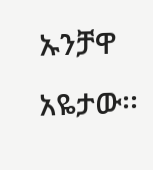ኡንቻዋ አዬታው፡፡